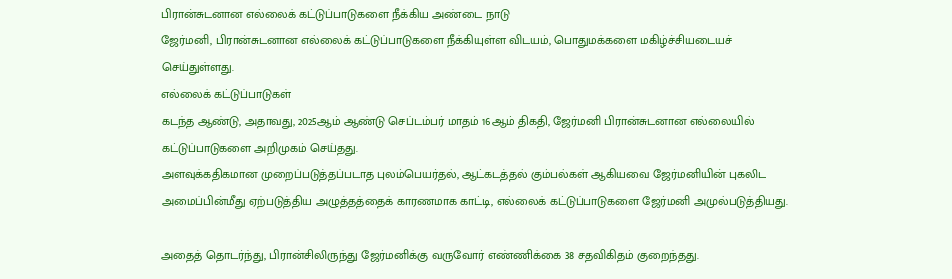பிரான்சுடனான எல்லைக் கட்டுப்பாடுகளை நீக்கிய அண்டை நாடு
ஜேர்மனி, பிரான்சுடனான எல்லைக் கட்டுப்பாடுகளை நீக்கியுள்ள விடயம், பொதுமக்களை மகிழ்ச்சியடையச் செய்துள்ளது.
எல்லைக் கட்டுப்பாடுகள்
கடந்த ஆண்டு, அதாவது, 2025ஆம் ஆண்டு செப்டம்பர் மாதம் 16ஆம் திகதி, ஜேர்மனி பிரான்சுடனான எல்லையில் கட்டுப்பாடுகளை அறிமுகம் செய்தது.
அளவுக்கதிகமான முறைப்படுத்தப்படாத புலம்பெயர்தல், ஆட்கடத்தல் கும்பல்கள் ஆகியவை ஜேர்மனியின் புகலிட அமைப்பின்மீது ஏற்படுத்திய அழுத்தத்தைக் காரணமாக காட்டி, எல்லைக் கட்டுப்பாடுகளை ஜேர்மனி அமுல்படுத்தியது.

அதைத் தொடர்ந்து, பிரான்சிலிருந்து ஜேர்மனிக்கு வருவோர் எண்ணிக்கை 38 சதவிகிதம் குறைந்தது.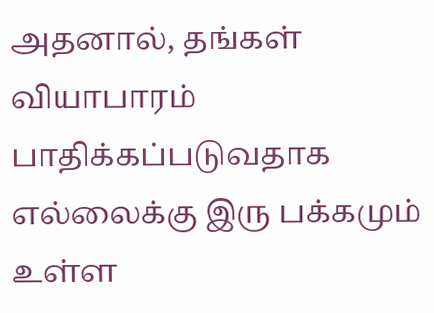அதனால், தங்கள் வியாபாரம் பாதிக்கப்படுவதாக எல்லைக்கு இரு பக்கமும் உள்ள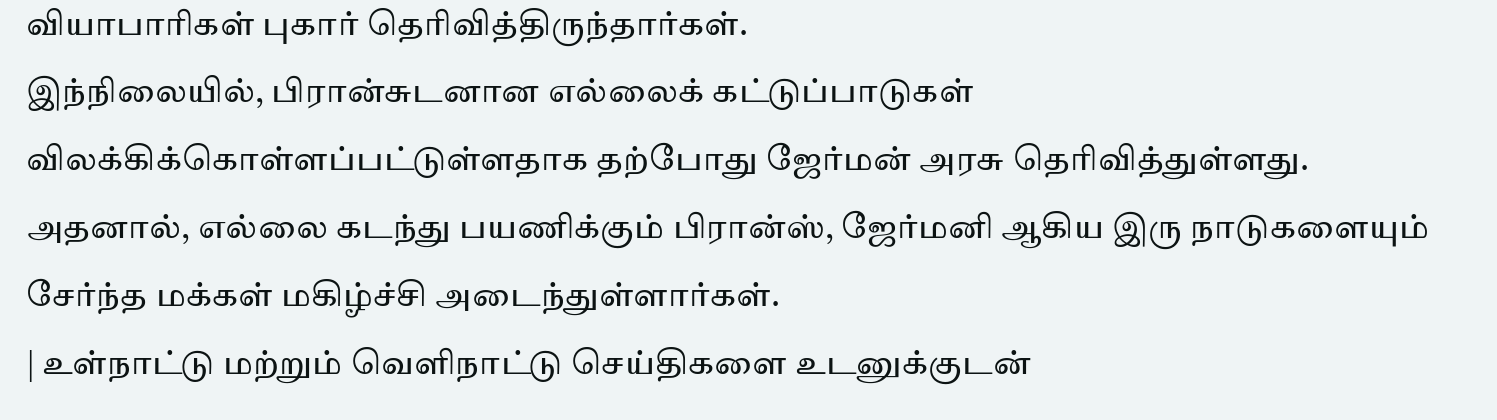வியாபாரிகள் புகார் தெரிவித்திருந்தார்கள்.
இந்நிலையில், பிரான்சுடனான எல்லைக் கட்டுப்பாடுகள் விலக்கிக்கொள்ளப்பட்டுள்ளதாக தற்போது ஜேர்மன் அரசு தெரிவித்துள்ளது.
அதனால், எல்லை கடந்து பயணிக்கும் பிரான்ஸ், ஜேர்மனி ஆகிய இரு நாடுகளையும் சேர்ந்த மக்கள் மகிழ்ச்சி அடைந்துள்ளார்கள்.
| உள்நாட்டு மற்றும் வெளிநாட்டு செய்திகளை உடனுக்குடன்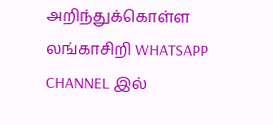அறிந்துக்கொள்ள லங்காசிறி WHATSAPP CHANNEL இல்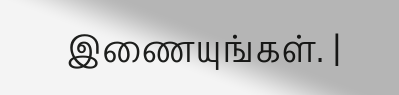இணையுங்கள். |